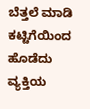ಬೆತ್ತಲೆ ಮಾಡಿ ಕಟ್ಟಿಗೆಯಿಂದ ಹೊಡೆದು ವ್ಯಕ್ತಿಯ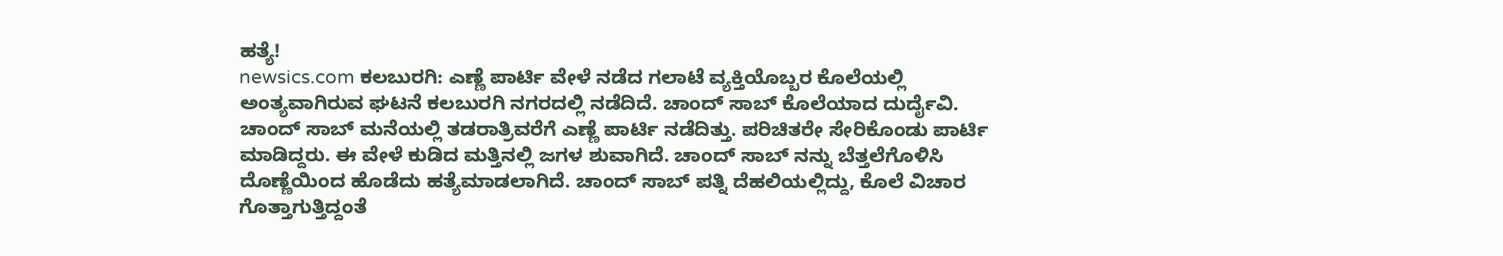ಹತ್ಯೆ!
newsics.com ಕಲಬುರಗಿ: ಎಣ್ಣೆ ಪಾರ್ಟಿ ವೇಳೆ ನಡೆದ ಗಲಾಟೆ ವ್ಯಕ್ತಿಯೊಬ್ಬರ ಕೊಲೆಯಲ್ಲಿ ಅಂತ್ಯವಾಗಿರುವ ಘಟನೆ ಕಲಬುರಗಿ ನಗರದಲ್ಲಿ ನಡೆದಿದೆ. ಚಾಂದ್ ಸಾಬ್ ಕೊಲೆಯಾದ ದುರ್ದೈವಿ. ಚಾಂದ್ ಸಾಬ್ ಮನೆಯಲ್ಲಿ ತಡರಾತ್ರಿವರೆಗೆ ಎಣ್ಣೆ ಪಾರ್ಟಿ ನಡೆದಿತ್ತು. ಪರಿಚಿತರೇ ಸೇರಿಕೊಂಡು ಪಾರ್ಟಿ ಮಾಡಿದ್ದರು. ಈ ವೇಳೆ ಕುಡಿದ ಮತ್ತಿನಲ್ಲಿ ಜಗಳ ಶುವಾಗಿದೆ. ಚಾಂದ್ ಸಾಬ್ ನನ್ನು ಬೆತ್ತಲೆಗೊಳಿಸಿ ದೊಣ್ಣೆಯಿಂದ ಹೊಡೆದು ಹತ್ಯೆಮಾಡಲಾಗಿದೆ. ಚಾಂದ್ ಸಾಬ್ ಪತ್ನಿ ದೆಹಲಿಯಲ್ಲಿದ್ದು, ಕೊಲೆ ವಿಚಾರ ಗೊತ್ತಾಗುತ್ತಿದ್ದಂತೆ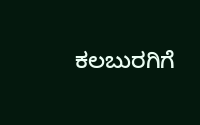ಕಲಬುರಗಿಗೆ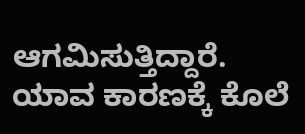ಆಗಮಿಸುತ್ತಿದ್ದಾರೆ. ಯಾವ ಕಾರಣಕ್ಕೆ ಕೊಲೆ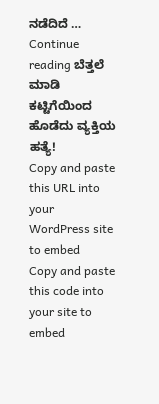ನಡೆದಿದೆ … Continue reading ಬೆತ್ತಲೆ ಮಾಡಿ ಕಟ್ಟಿಗೆಯಿಂದ ಹೊಡೆದು ವ್ಯಕ್ತಿಯ ಹತ್ಯೆ!
Copy and paste this URL into your WordPress site to embed
Copy and paste this code into your site to embed